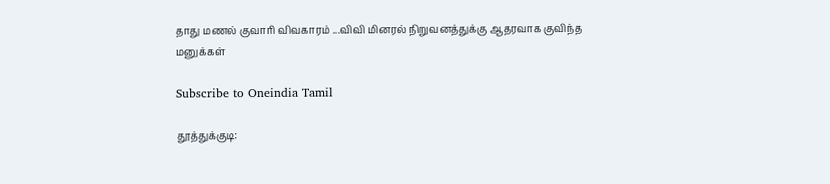தாது மணல் குவாரி விவகாரம் ...விவி மினரல் நிறுவனத்துக்கு ஆதரவாக குவிந்த மனுக்கள்

Subscribe to Oneindia Tamil

தூத்துக்குடி: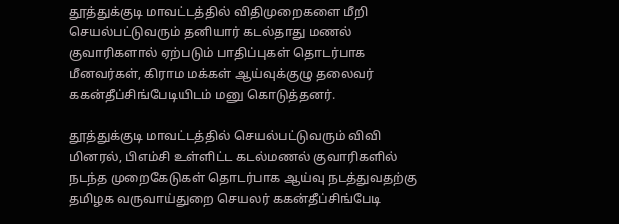தூத்துக்குடி மாவட்டத்தில் விதிமுறைகளை மீறி செயல்பட்டுவரும் தனியார் கடல்தாது மணல் குவாரிகளால் ஏற்படும் பாதிப்புகள் தொடர்பாக மீனவர்கள், கிராம மக்கள் ஆய்வுக்குழு தலைவர் ககன்தீப்சிங்பேடியிடம் மனு கொடுத்தனர்.

தூத்துக்குடி மாவட்டத்தில் செயல்பட்டுவரும் விவி மினரல், பிஎம்சி உள்ளிட்ட கடல்மணல் குவாரிகளில் நடந்த முறைகேடுகள் தொடர்பாக ஆய்வு நடத்துவதற்கு தமிழக வருவாய்துறை செயலர் ககன்தீப்சிங்பேடி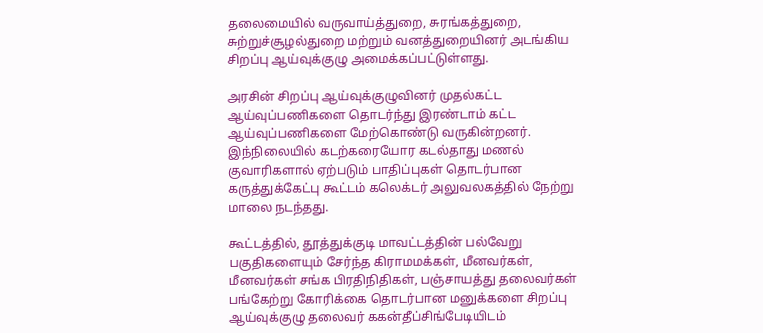தலைமையில் வருவாய்த்துறை, சுரங்கத்துறை, சுற்றுச்சூழல்துறை மற்றும் வனத்துறையினர் அடங்கிய சிறப்பு ஆய்வுக்குழு அமைக்கப்பட்டுள்ளது.

அரசின் சிறப்பு ஆய்வுக்குழுவினர் முதல்கட்ட ஆய்வுப்பணிகளை தொடர்ந்து இரண்டாம் கட்ட ஆய்வுப்பணிகளை மேற்கொண்டு வருகின்றனர். இந்நிலையில் கடற்கரையோர கடல்தாது மணல் குவாரிகளால் ஏற்படும் பாதிப்புகள் தொடர்பான கருத்துக்கேட்பு கூட்டம் கலெக்டர் அலுவலகத்தில் நேற்று மாலை நடந்தது.

கூட்டத்தில், தூத்துக்குடி மாவட்டத்தின் பல்வேறு பகுதிகளையும் சேர்ந்த கிராமமக்கள், மீனவர்கள், மீனவர்கள் சங்க பிரதிநிதிகள், பஞ்சாயத்து தலைவர்கள் பங்கேற்று கோரிக்கை தொடர்பான மனுக்களை சிறப்பு ஆய்வுக்குழு தலைவர் ககன்தீப்சிங்பேடியிடம்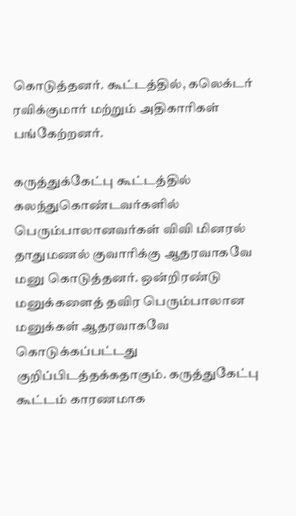கொடுத்தனர். கூட்டத்தில், கலெக்டர் ரவிக்குமார் மற்றும் அதிகாரிகள் பங்கேற்றனர்.

கருத்துக்கேட்பு கூட்டத்தில் கலந்துகொண்டவர்களில் பெரும்பாலானவர்கள் விவி மினரல் தாதுமணல் குவாரிக்கு ஆதரவாகவே மனு கொடுத்தனர். ஒன்றிரண்டு மனுக்களைத் தவிர பெரும்பாலான மனுக்கள் ஆதரவாகவே கொடுக்கப்பட்டது குறிப்பிடத்தக்கதாகும். கருத்துகேட்பு கூட்டம் காரணமாக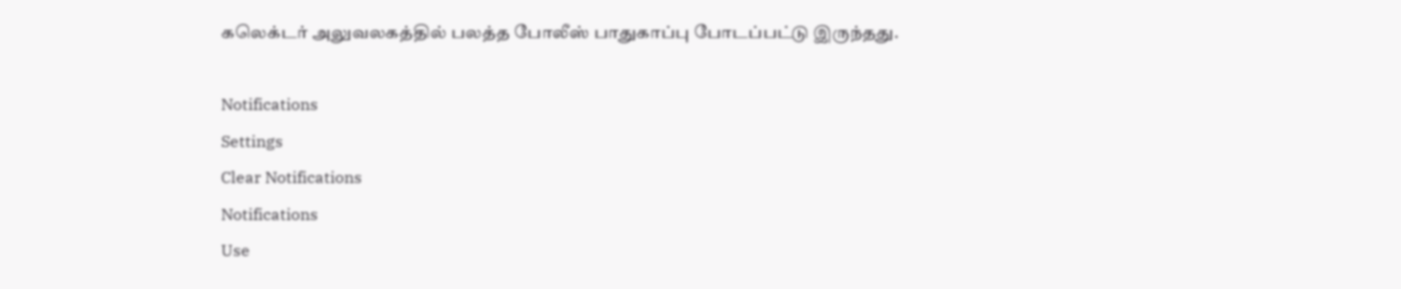கலெக்டர் அலுவலகத்தில் பலத்த போலீஸ் பாதுகாப்பு போடப்பட்டு இருந்தது.

Notifications
Settings
Clear Notifications
Notifications
Use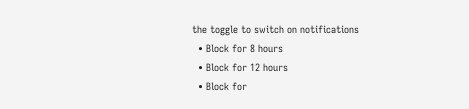the toggle to switch on notifications
  • Block for 8 hours
  • Block for 12 hours
  • Block for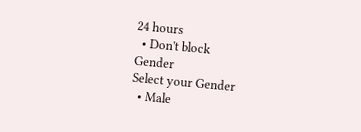24 hours
  • Don't block
Gender
Select your Gender
  • Male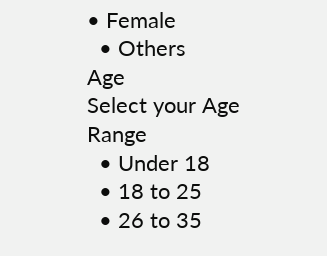• Female
  • Others
Age
Select your Age Range
  • Under 18
  • 18 to 25
  • 26 to 35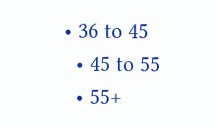• 36 to 45
  • 45 to 55
  • 55+